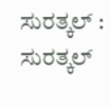ಸುರತ್ಕಲ್ : ಸುರತ್ಕಲ್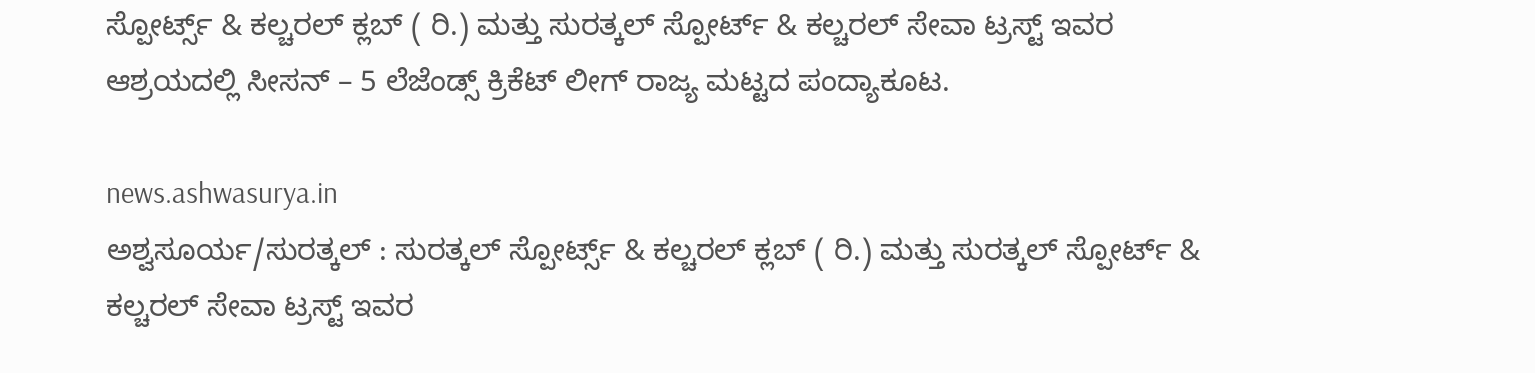ಸ್ಪೋರ್ಟ್ಸ್ & ಕಲ್ಚರಲ್ ಕ್ಲಬ್ ( ರಿ.) ಮತ್ತು ಸುರತ್ಕಲ್ ಸ್ಪೋರ್ಟ್ & ಕಲ್ಚರಲ್ ಸೇವಾ ಟ್ರಸ್ಟ್ ಇವರ ಆಶ್ರಯದಲ್ಲಿ ಸೀಸನ್ – 5 ಲೆಜೆಂಡ್ಸ್ ಕ್ರಿಕೆಟ್ ಲೀಗ್ ರಾಜ್ಯ ಮಟ್ಟದ ಪಂದ್ಯಾಕೂಟ.

news.ashwasurya.in
ಅಶ್ವಸೂರ್ಯ/ಸುರತ್ಕಲ್ : ಸುರತ್ಕಲ್ ಸ್ಪೋರ್ಟ್ಸ್ & ಕಲ್ಚರಲ್ ಕ್ಲಬ್ ( ರಿ.) ಮತ್ತು ಸುರತ್ಕಲ್ ಸ್ಪೋರ್ಟ್ & ಕಲ್ಚರಲ್ ಸೇವಾ ಟ್ರಸ್ಟ್ ಇವರ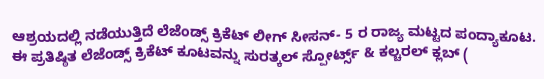ಆಶ್ರಯದಲ್ಲಿ ನಡೆಯುತ್ತಿದೆ ಲೆಜೆಂಡ್ಸ್ ಕ್ರಿಕೆಟ್ ಲೀಗ್ ಸೀಸನ್- 5 ರ ರಾಜ್ಯ ಮಟ್ಟದ ಪಂದ್ಯಾಕೂಟ.
ಈ ಪ್ರತಿಷ್ಠಿತ ಲೆಜೆಂಡ್ಸ್ ಕ್ರಿಕೆಟ್ ಕೂಟವನ್ನು ಸುರತ್ಕಲ್ ಸ್ಪೋರ್ಟ್ಸ್ & ಕಲ್ಚರಲ್ ಕ್ಲಬ್ (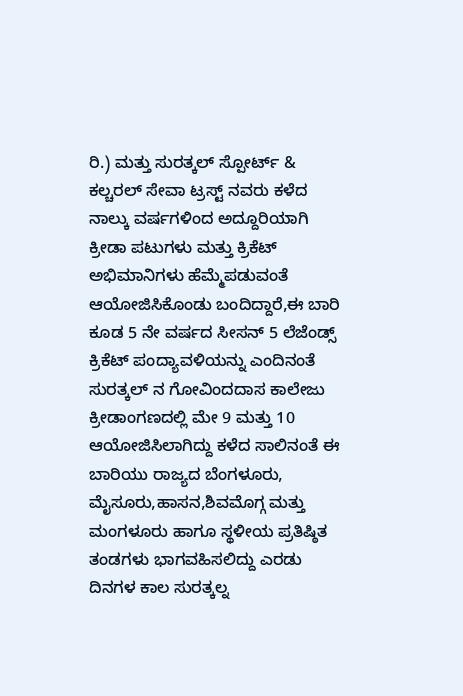ರಿ.) ಮತ್ತು ಸುರತ್ಕಲ್ ಸ್ಪೋರ್ಟ್ & ಕಲ್ಚರಲ್ ಸೇವಾ ಟ್ರಸ್ಟ್ ನವರು ಕಳೆದ ನಾಲ್ಕು ವರ್ಷಗಳಿಂದ ಅದ್ದೂರಿಯಾಗಿ ಕ್ರೀಡಾ ಪಟುಗಳು ಮತ್ತು ಕ್ರಿಕೆಟ್ ಅಭಿಮಾನಿಗಳು ಹೆಮ್ಮೆಪಡುವಂತೆ ಆಯೋಜಿಸಿಕೊಂಡು ಬಂದಿದ್ದಾರೆ,ಈ ಬಾರಿ ಕೂಡ 5 ನೇ ವರ್ಷದ ಸೀಸನ್ 5 ಲೆಜೆಂಡ್ಸ್ ಕ್ರಿಕೆಟ್ ಪಂದ್ಯಾವಳಿಯನ್ನು ಎಂದಿನಂತೆ ಸುರತ್ಕಲ್ ನ ಗೋವಿಂದದಾಸ ಕಾಲೇಜು ಕ್ರೀಡಾಂಗಣದಲ್ಲಿ ಮೇ 9 ಮತ್ತು 10 ಆಯೋಜಿಸಿಲಾಗಿದ್ದು ಕಳೆದ ಸಾಲಿನಂತೆ ಈ ಬಾರಿಯು ರಾಜ್ಯದ ಬೆಂಗಳೂರು, ಮೈಸೂರು,ಹಾಸನ,ಶಿವಮೊಗ್ಗ ಮತ್ತು ಮಂಗಳೂರು ಹಾಗೂ ಸ್ಥಳೀಯ ಪ್ರತಿಷ್ಠಿತ ತಂಡಗಳು ಭಾಗವಹಿಸಲಿದ್ದು ಎರಡು ದಿನಗಳ ಕಾಲ ಸುರತ್ಕಲ್ನ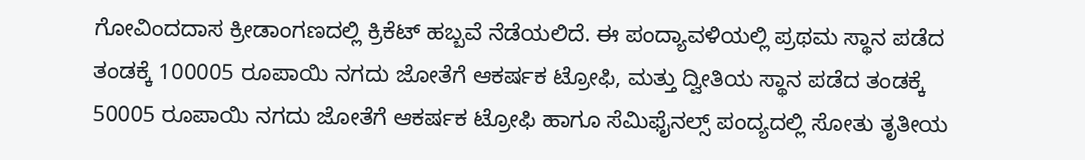ಗೋವಿಂದದಾಸ ಕ್ರೀಡಾಂಗಣದಲ್ಲಿ ಕ್ರಿಕೆಟ್ ಹಬ್ಬವೆ ನೆಡೆಯಲಿದೆ. ಈ ಪಂದ್ಯಾವಳಿಯಲ್ಲಿ ಪ್ರಥಮ ಸ್ಥಾನ ಪಡೆದ ತಂಡಕ್ಕೆ 100005 ರೂಪಾಯಿ ನಗದು ಜೋತೆಗೆ ಆಕರ್ಷಕ ಟ್ರೋಫಿ, ಮತ್ತು ದ್ವೀತಿಯ ಸ್ಥಾನ ಪಡೆದ ತಂಡಕ್ಕೆ 50005 ರೂಪಾಯಿ ನಗದು ಜೋತೆಗೆ ಆಕರ್ಷಕ ಟ್ರೋಫಿ ಹಾಗೂ ಸೆಮಿಫೈನಲ್ಸ್ ಪಂದ್ಯದಲ್ಲಿ ಸೋತು ತೃತೀಯ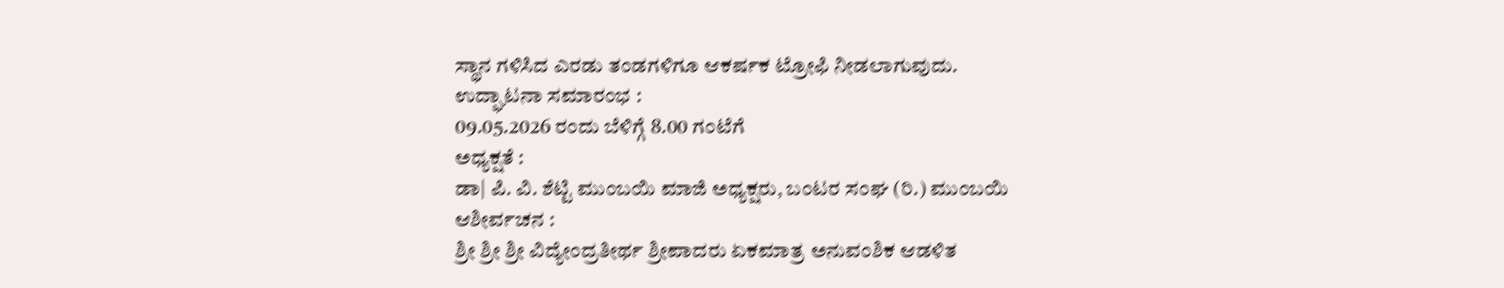ಸ್ಥಾನ ಗಳಿಸಿದ ಎರಡು ತಂಡಗಳಿಗೂ ಆಕರ್ಷಕ ಟ್ರೋಫಿ ನೀಡಲಾಗುವುದು.
ಉದ್ಘಾಟನಾ ಸಮಾರಂಭ :
09.05.2026 ರಂದು ಬೆಳಿಗ್ಗೆ 8.00 ಗಂಟೆಗೆ
ಅಧ್ಯಕ್ಷತೆ :
ಡಾ| ಪಿ. ವಿ. ಶೆಟ್ಟಿ ಮುಂಬಯಿ ಮಾಜಿ ಅಧ್ಯಕ್ಷರು, ಬಂಟರ ಸಂಘ (ರಿ.) ಮುಂಬಯಿ
ಆಶೀರ್ವಚನ :
ಶ್ರೀ ಶ್ರೀ ಶ್ರೀ ವಿದ್ಯೇಂದ್ರತೀರ್ಥ ಶ್ರೀಪಾದರು ಏಕಮಾತ್ರ ಅನುವಂಶಿಕ ಆಡಳಿತ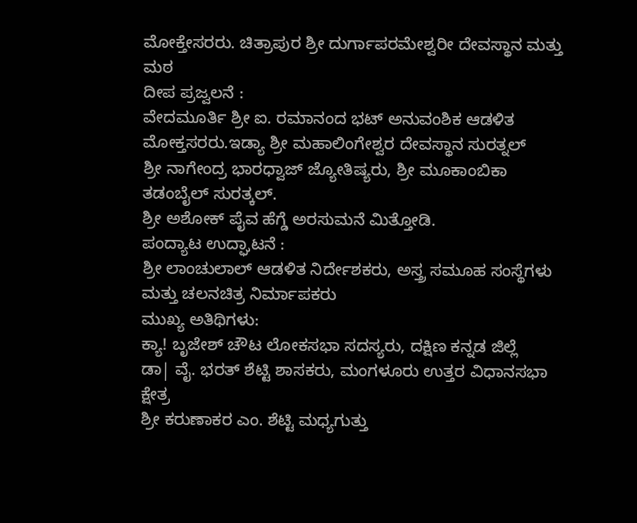ಮೋಕ್ತೇಸರರು. ಚಿತ್ರಾಪುರ ಶ್ರೀ ದುರ್ಗಾಪರಮೇಶ್ವರೀ ದೇವಸ್ಥಾನ ಮತ್ತು ಮಠ
ದೀಪ ಪ್ರಜ್ವಲನೆ :
ವೇದಮೂರ್ತಿ ಶ್ರೀ ಐ. ರಮಾನಂದ ಭಟ್ ಅನುವಂಶಿಕ ಆಡಳಿತ ಮೋಕ್ತಸರರು.ಇಡ್ಯಾ ಶ್ರೀ ಮಹಾಲಿಂಗೇಶ್ವರ ದೇವಸ್ಥಾನ ಸುರತ್ನಲ್
ಶ್ರೀ ನಾಗೇಂದ್ರ ಭಾರಧ್ವಾಜ್ ಜ್ಯೋತಿಷ್ಯರು, ಶ್ರೀ ಮೂಕಾಂಬಿಕಾ ತಡಂಬೈಲ್ ಸುರತ್ಕಲ್.
ಶ್ರೀ ಅಶೋಕ್ ಪೈವ ಹೆಗ್ಡೆ ಅರಸುಮನೆ ಮಿತ್ತೋಡಿ.
ಪಂದ್ಯಾಟ ಉದ್ಘಾಟನೆ :
ಶ್ರೀ ಲಾಂಚುಲಾಲ್ ಆಡಳಿತ ನಿರ್ದೇಶಕರು, ಅಸ್ತ್ರ ಸಮೂಹ ಸಂಸ್ಥೆಗಳು ಮತ್ತು ಚಲನಚಿತ್ರ ನಿರ್ಮಾಪಕರು
ಮುಖ್ಯ ಅತಿಥಿಗಳು:
ಕ್ಯಾ! ಬೃಜೇಶ್ ಚೌಟ ಲೋಕಸಭಾ ಸದಸ್ಯರು, ದಕ್ಷಿಣ ಕನ್ನಡ ಜಿಲ್ಲೆ
ಡಾ| ವೈ. ಭರತ್ ಶೆಟ್ಟಿ ಶಾಸಕರು, ಮಂಗಳೂರು ಉತ್ತರ ವಿಧಾನಸಭಾ ಕ್ಷೇತ್ರ
ಶ್ರೀ ಕರುಣಾಕರ ಎಂ. ಶೆಟ್ಟಿ ಮಧ್ಯಗುತ್ತು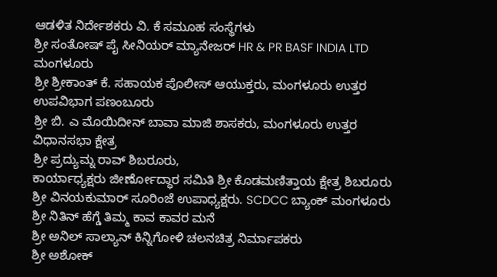ಆಡಳಿತ ನಿರ್ದೇಶಕರು ವಿ. ಕೆ ಸಮೂಹ ಸಂಸ್ಥೆಗಳು
ಶ್ರೀ ಸಂತೋಷ್ ಪೈ ಸೀನಿಯರ್ ಮ್ಯಾನೇಜರ್ HR & PR BASF INDIA LTD ಮಂಗಳೂರು
ಶ್ರೀ ಶ್ರೀಕಾಂತ್ ಕೆ. ಸಹಾಯಕ ಪೊಲೀಸ್ ಆಯುಕ್ತರು, ಮಂಗಳೂರು ಉತ್ತರ ಉಪವಿಭಾಗ ಪಣಂಬೂರು
ಶ್ರೀ ಬಿ. ಎ ಮೊಯಿದೀನ್ ಬಾವಾ ಮಾಜಿ ಶಾಸಕರು, ಮಂಗಳೂರು ಉತ್ತರ ವಿಧಾನಸಭಾ ಕ್ಷೇತ್ರ
ಶ್ರೀ ಪ್ರದ್ಯುಮ್ನ ರಾವ್ ಶಿಬರೂರು,
ಕಾರ್ಯಾಧ್ಯಕ್ಷರು ಜೀರ್ಣೋದ್ಧಾರ ಸಮಿತಿ ಶ್ರೀ ಕೊಡಮಣಿತ್ತಾಯ ಕ್ಷೇತ್ರ ಶಿಬರೂರು
ಶ್ರೀ ವಿನಯಕುಮಾರ್ ಸೂರಿಂಜೆ ಉಪಾಧ್ಯಕ್ಷರು. SCDCC ಬ್ಯಾಂಕ್ ಮಂಗಳೂರು
ಶ್ರೀ ನಿತಿನ್ ಹೆಗ್ಡೆ ತಿಮ್ಮ ಕಾವ ಕಾವರ ಮನೆ
ಶ್ರೀ ಅನಿಲ್ ಸಾಲ್ಯಾನ್ ಕಿನ್ನಿಗೋಳಿ ಚಲನಚಿತ್ರ ನಿರ್ಮಾಪಕರು
ಶ್ರೀ ಅಶೋಕ್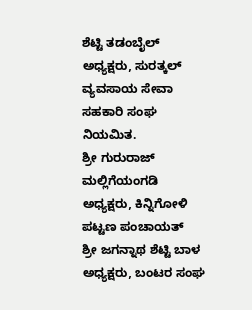ಶೆಟ್ಟಿ ತಡಂಬೈಲ್ ಅಧ್ಯಕ್ಷರು, ಸುರತ್ಕಲ್ ವ್ಯವಸಾಯ ಸೇವಾ ಸಹಕಾರಿ ಸಂಘ ನಿಯಮಿತ.
ಶ್ರೀ ಗುರುರಾಜ್ ಮಲ್ಲಿಗೆಯಂಗಡಿ ಅಧ್ಯಕ್ಷರು, ಕಿನ್ನಿಗೋಳಿ ಪಟ್ಟಣ ಪಂಚಾಯತ್
ಶ್ರೀ ಜಗನ್ನಾಥ ಶೆಟ್ಟಿ ಬಾಳ ಅಧ್ಯಕ್ಷರು, ಬಂಟರ ಸಂಘ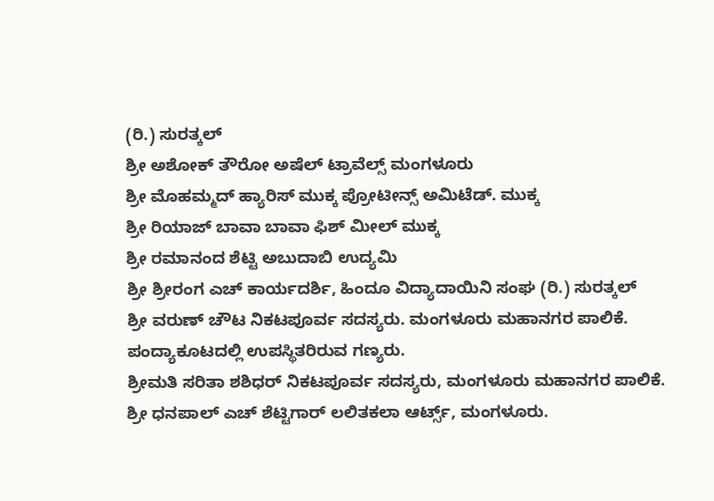(ರಿ.) ಸುರತ್ಕಲ್
ಶ್ರೀ ಅಶೋಕ್ ತೌರೋ ಅಷೆಲ್ ಟ್ರಾವೆಲ್ಸ್ ಮಂಗಳೂರು
ಶ್ರೀ ಮೊಹಮ್ಮದ್ ಹ್ಯಾರಿಸ್ ಮುಕ್ಕ ಪ್ರೋಟೀನ್ಸ್ ಅಮಿಟೆಡ್. ಮುಕ್ಕ
ಶ್ರೀ ರಿಯಾಜ್ ಬಾವಾ ಬಾವಾ ಫಿಶ್ ಮೀಲ್ ಮುಕ್ಕ
ಶ್ರೀ ರಮಾನಂದ ಶೆಟ್ಟಿ ಅಬುದಾಬಿ ಉದ್ಯಮಿ
ಶ್ರೀ ಶ್ರೀರಂಗ ಎಚ್ ಕಾರ್ಯದರ್ಶಿ, ಹಿಂದೂ ವಿದ್ಯಾದಾಯಿನಿ ಸಂಘ (ರಿ.) ಸುರತ್ಕಲ್
ಶ್ರೀ ವರುಣ್ ಚೌಟ ನಿಕಟಪೂರ್ವ ಸದಸ್ಯರು. ಮಂಗಳೂರು ಮಹಾನಗರ ಪಾಲಿಕೆ.
ಪಂದ್ಯಾಕೂಟದಲ್ಲಿ ಉಪಸ್ಥಿತರಿರುವ ಗಣ್ಯರು.
ಶ್ರೀಮತಿ ಸರಿತಾ ಶಶಿಧರ್ ನಿಕಟಪೂರ್ವ ಸದಸ್ಯರು, ಮಂಗಳೂರು ಮಹಾನಗರ ಪಾಲಿಕೆ.
ಶ್ರೀ ಧನಪಾಲ್ ಎಚ್ ಶೆಟ್ಟಿಗಾರ್ ಲಲಿತಕಲಾ ಆರ್ಟ್ಸ್, ಮಂಗಳೂರು.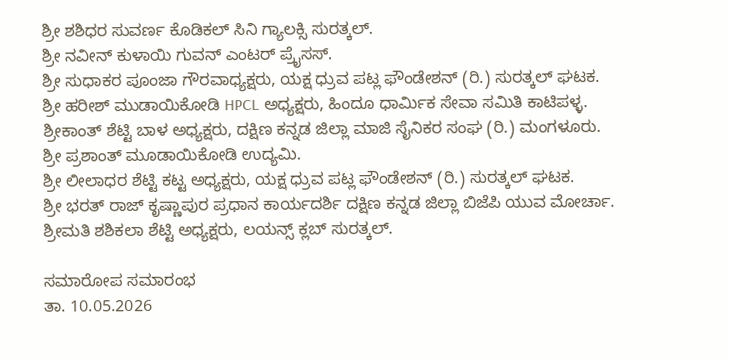ಶ್ರೀ ಶಶಿಧರ ಸುವರ್ಣ ಕೊಡಿಕಲ್ ಸಿನಿ ಗ್ಯಾಲಕ್ಸಿ ಸುರತ್ಕಲ್.
ಶ್ರೀ ನವೀನ್ ಕುಳಾಯಿ ಗುವನ್ ಎಂಟರ್ ಪ್ರೈಸಸ್.
ಶ್ರೀ ಸುಧಾಕರ ಪೂಂಜಾ ಗೌರವಾಧ್ಯಕ್ಷರು, ಯಕ್ಷ ಧ್ರುವ ಪಟ್ಲ ಫೌಂಡೇಶನ್ (ರಿ.) ಸುರತ್ಕಲ್ ಘಟಕ.
ಶ್ರೀ ಹರೀಶ್ ಮುಡಾಯಿಕೋಡಿ HPCL ಅಧ್ಯಕ್ಷರು, ಹಿಂದೂ ಧಾರ್ಮಿಕ ಸೇವಾ ಸಮಿತಿ ಕಾಟಿಪಳ್ಳ.
ಶ್ರೀಕಾಂತ್ ಶೆಟ್ಟಿ ಬಾಳ ಅಧ್ಯಕ್ಷರು, ದಕ್ಷಿಣ ಕನ್ನಡ ಜಿಲ್ಲಾ ಮಾಜಿ ಸೈನಿಕರ ಸಂಘ (ರಿ.) ಮಂಗಳೂರು.
ಶ್ರೀ ಪ್ರಶಾಂತ್ ಮೂಡಾಯಿಕೋಡಿ ಉದ್ಯಮಿ.
ಶ್ರೀ ಲೀಲಾಧರ ಶೆಟ್ಟಿ ಕಟ್ಟ ಅಧ್ಯಕ್ಷರು, ಯಕ್ಷ ಧ್ರುವ ಪಟ್ಲ ಫೌಂಡೇಶನ್ (ರಿ.) ಸುರತ್ಕಲ್ ಘಟಕ.
ಶ್ರೀ ಭರತ್ ರಾಜ್ ಕೃಷ್ಣಾಪುರ ಪ್ರಧಾನ ಕಾರ್ಯದರ್ಶಿ ದಕ್ಷಿಣ ಕನ್ನಡ ಜಿಲ್ಲಾ ಬಿಜೆಪಿ ಯುವ ಮೋರ್ಚಾ.
ಶ್ರೀಮತಿ ಶಶಿಕಲಾ ಶೆಟ್ಟಿ ಅಧ್ಯಕ್ಷರು, ಲಯನ್ಸ್ ಕ್ಲಬ್ ಸುರತ್ಕಲ್.

ಸಮಾರೋಪ ಸಮಾರಂಭ
ತಾ. 10.05.2026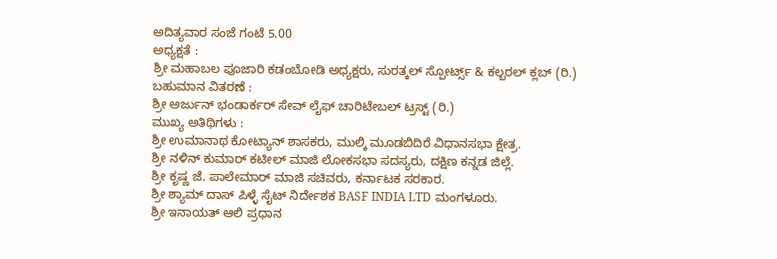ಅದಿತ್ಯವಾರ ಸಂಜೆ ಗಂಟೆ 5.00
ಅಧ್ಯಕ್ಷತೆ :
ಶ್ರೀ ಮಹಾಬಲ ಪೂಜಾರಿ ಕಡಂಬೋಡಿ ಅಧ್ಯಕ್ಷರು, ಸುರತ್ಕಲ್ ಸ್ಪೋರ್ಟ್ಸ್ & ಕಲ್ಬರಲ್ ಕ್ಲಬ್ (ರಿ.)
ಬಹುಮಾನ ವಿತರಣೆ :
ಶ್ರೀ ಅರ್ಜುನ್ ಭಂಡಾರ್ಕರ್ ಸೇವ್ ಲೈಫ್ ಚಾರಿಟೇಬಲ್ ಟ್ರಸ್ಟ್ (ರಿ.)
ಮುಖ್ಯ ಅತಿಥಿಗಳು :
ಶ್ರೀ ಉಮಾನಾಥ ಕೋಟ್ಯಾನ್ ಶಾಸಕರು, ಮುಲ್ಕಿ ಮೂಡಬಿದಿರೆ ವಿಧಾನಸಭಾ ಕ್ಷೇತ್ರ.
ಶ್ರೀ ನಳಿನ್ ಕುಮಾರ್ ಕಟೀಲ್ ಮಾಜಿ ಲೋಕಸಭಾ ಸದಸ್ಯರು, ದಕ್ಷಿಣ ಕನ್ನಡ ಜಿಲ್ಲೆ.
ಶ್ರೀ ಕೃಷ್ಣ ಜೆ. ಪಾಲೇಮಾರ್ ಮಾಜಿ ಸಚಿವರು, ಕರ್ನಾಟಕ ಸರಕಾರ.
ಶ್ರೀ ಶ್ಯಾಮ್ ದಾಸ್ ಪಿಳ್ಳೆ ಸೈಟ್ ನಿರ್ದೇಶಕ BASF INDIA LTD ಮಂಗಳೂರು.
ಶ್ರೀ ಇನಾಯತ್ ಆಲಿ ಪ್ರಧಾನ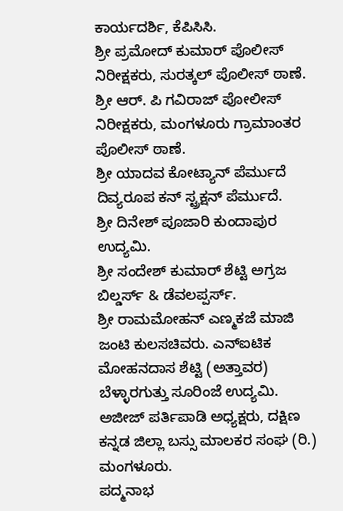ಕಾರ್ಯದರ್ಶಿ, ಕೆಪಿಸಿಸಿ.
ಶ್ರೀ ಪ್ರಮೋದ್ ಕುಮಾರ್ ಪೊಲೀಸ್ ನಿರೀಕ್ಷಕರು, ಸುರತ್ಕಲ್ ಪೊಲೀಸ್ ಠಾಣೆ.
ಶ್ರೀ ಆರ್. ಪಿ ಗವಿರಾಜ್ ಪೋಲೀಸ್ ನಿರೀಕ್ಷಕರು, ಮಂಗಳೂರು ಗ್ರಾಮಾಂತರ ಪೊಲೀಸ್ ಠಾಣೆ.
ಶ್ರೀ ಯಾದವ ಕೋಟ್ಯಾನ್ ಪೆರ್ಮುದೆ ದಿವ್ಯರೂಪ ಕನ್ ಸ್ಟ್ರಕ್ಷನ್ ಪೆರ್ಮುದೆ.
ಶ್ರೀ ದಿನೇಶ್ ಪೂಜಾರಿ ಕುಂದಾಪುರ ಉದ್ಯಮಿ.
ಶ್ರೀ ಸಂದೇಶ್ ಕುಮಾರ್ ಶೆಟ್ಟಿ ಅಗ್ರಜ ಬಿಲ್ಡರ್ಸ್ & ಡೆವಲಪ್ಪರ್ಸ್.
ಶ್ರೀ ರಾಮಮೋಹನ್ ಎಣ್ಮಕಜೆ ಮಾಜಿ ಜಂಟಿ ಕುಲಸಚಿವರು. ಎನ್ಐಟಿಕ
ಮೋಹನದಾಸ ಶೆಟ್ಟಿ (ಅತ್ತಾವರ) ಬೆಳ್ಳಾರಗುತ್ತು ಸೂರಿಂಜೆ ಉದ್ಯಮಿ.
ಅಜೀಜ್ ಪರ್ತಿಪಾಡಿ ಅಧ್ಯಕ್ಷರು, ದಕ್ಷಿಣ ಕನ್ನಡ ಜಿಲ್ಲಾ ಬಸ್ಸು ಮಾಲಕರ ಸಂಘ (ರಿ.) ಮಂಗಳೂರು.
ಪದ್ಮನಾಭ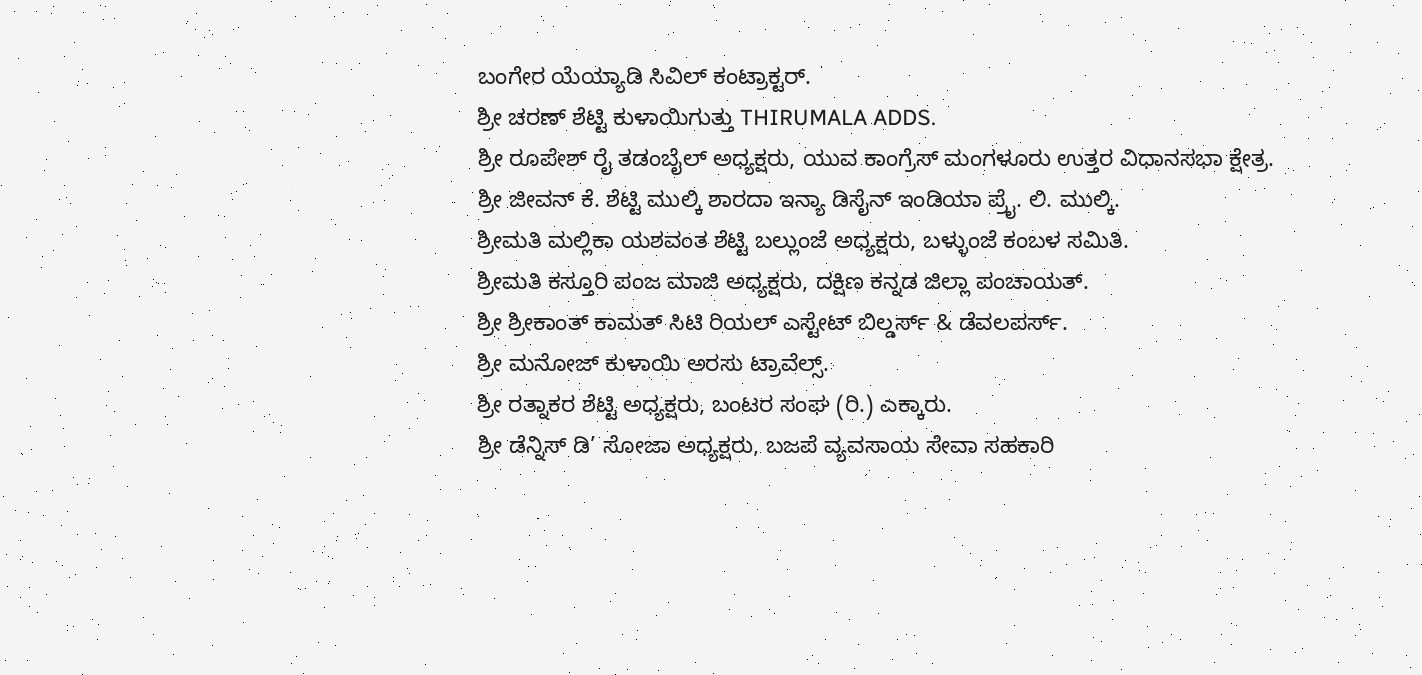ಬಂಗೇರ ಯೆಯ್ಯಾಡಿ ಸಿವಿಲ್ ಕಂಟ್ರಾಕ್ಟರ್.
ಶ್ರೀ ಚರಣ್ ಶೆಟ್ಟಿ ಕುಳಾಯಿಗುತ್ತು THIRUMALA ADDS.
ಶ್ರೀ ರೂಪೇಶ್ ರೈ ತಡಂಬೈಲ್ ಅಧ್ಯಕ್ಷರು, ಯುವ ಕಾಂಗ್ರೆಸ್ ಮಂಗಳೂರು ಉತ್ತರ ವಿಧಾನಸಭಾ ಕ್ಷೇತ್ರ.
ಶ್ರೀ ಜೀವನ್ ಕೆ. ಶೆಟ್ಟಿ ಮುಲ್ಕಿ ಶಾರದಾ ಇನ್ಯಾ ಡಿಸೈನ್ ಇಂಡಿಯಾ ಪ್ರೈ. ಲಿ. ಮುಲ್ಕಿ.
ಶ್ರೀಮತಿ ಮಲ್ಲಿಕಾ ಯಶವಂತ ಶೆಟ್ಟಿ ಬಲ್ಲುಂಜೆ ಅಧ್ಯಕ್ಷರು, ಬಳ್ಳುಂಜೆ ಕಂಬಳ ಸಮಿತಿ.
ಶ್ರೀಮತಿ ಕಸ್ತೂರಿ ಪಂಜ ಮಾಜಿ ಅಧ್ಯಕ್ಷರು, ದಕ್ಷಿಣ ಕನ್ನಡ ಜಿಲ್ಲಾ ಪಂಚಾಯತ್.
ಶ್ರೀ ಶ್ರೀಕಾಂತ್ ಕಾಮತ್ ಸಿಟಿ ರಿಯಲ್ ಎಸ್ಟೇಟ್ ಬಿಲ್ಡರ್ಸ್ & ಡೆವಲಪರ್ಸ್.
ಶ್ರೀ ಮನೋಜ್ ಕುಳಾಯಿ ಅರಸು ಟ್ರಾವೆಲ್ಸ್.
ಶ್ರೀ ರತ್ನಾಕರ ಶೆಟ್ಟಿ ಅಧ್ಯಕ್ಷರು, ಬಂಟರ ಸಂಘ (ರಿ.) ಎಕ್ಕಾರು.
ಶ್ರೀ ಡೆನ್ನಿಸ್ ಡಿ’ ಸೋಜಾ ಅಧ್ಯಕ್ಷರು, ಬಜಪೆ ವ್ಯವಸಾಯ ಸೇವಾ ಸಹಕಾರಿ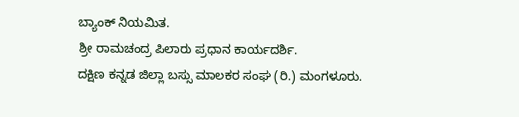ಬ್ಯಾಂಕ್ ನಿಯಮಿತ.
ಶ್ರೀ ರಾಮಚಂದ್ರ ಪಿಲಾರು ಪ್ರಧಾನ ಕಾರ್ಯದರ್ಶಿ.
ದಕ್ಷಿಣ ಕನ್ನಡ ಜಿಲ್ಲಾ ಬಸ್ಸು ಮಾಲಕರ ಸಂಘ (ರಿ.) ಮಂಗಳೂರು.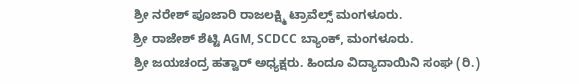ಶ್ರೀ ನರೇಶ್ ಪೂಜಾರಿ ರಾಜಲಕ್ಷ್ಮಿ ಟ್ರಾವೆಲ್ಸ್ ಮಂಗಳೂರು.
ಶ್ರೀ ರಾಜೇಶ್ ಶೆಟ್ಟಿ AGM, SCDCC ಬ್ಯಾಂಕ್, ಮಂಗಳೂರು.
ಶ್ರೀ ಜಯಚಂದ್ರ ಹತ್ವಾರ್ ಅಧ್ಯಕ್ಷರು. ಹಿಂದೂ ವಿದ್ಯಾದಾಯಿನಿ ಸಂಘ (ರಿ.)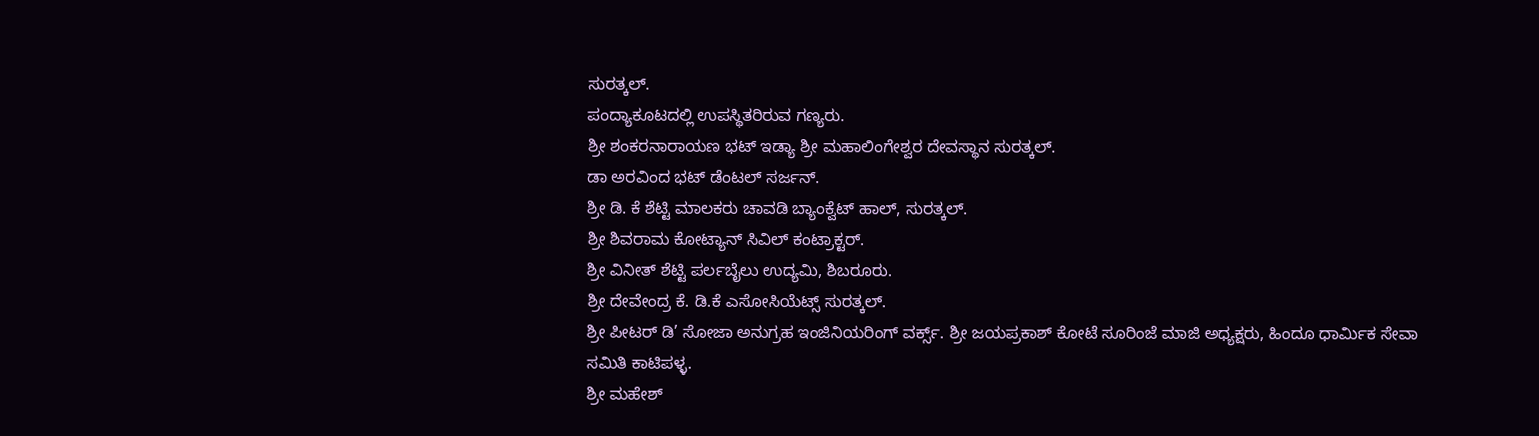ಸುರತ್ಕಲ್.
ಪಂದ್ಯಾಕೂಟದಲ್ಲಿ ಉಪಸ್ಥಿತರಿರುವ ಗಣ್ಯರು.
ಶ್ರೀ ಶಂಕರನಾರಾಯಣ ಭಟ್ ಇಡ್ಯಾ ಶ್ರೀ ಮಹಾಲಿಂಗೇಶ್ವರ ದೇವಸ್ಥಾನ ಸುರತ್ಕಲ್.
ಡಾ ಅರವಿಂದ ಭಟ್ ಡೆಂಟಲ್ ಸರ್ಜನ್.
ಶ್ರೀ ಡಿ. ಕೆ ಶೆಟ್ಟಿ ಮಾಲಕರು ಚಾವಡಿ ಬ್ಯಾಂಕ್ವೆಟ್ ಹಾಲ್, ಸುರತ್ಕಲ್.
ಶ್ರೀ ಶಿವರಾಮ ಕೋಟ್ಯಾನ್ ಸಿವಿಲ್ ಕಂಟ್ರಾಕ್ಟರ್.
ಶ್ರೀ ವಿನೀತ್ ಶೆಟ್ಟಿ ಪರ್ಲಬೈಲು ಉದ್ಯಮಿ, ಶಿಬರೂರು.
ಶ್ರೀ ದೇವೇಂದ್ರ ಕೆ. ಡಿ.ಕೆ ಎಸೋಸಿಯೆಟ್ಸ್ ಸುರತ್ಕಲ್.
ಶ್ರೀ ಪೀಟರ್ ಡಿ’ ಸೋಜಾ ಅನುಗ್ರಹ ಇಂಜಿನಿಯರಿಂಗ್ ವರ್ಕ್ಸ್. ಶ್ರೀ ಜಯಪ್ರಕಾಶ್ ಕೋಟೆ ಸೂರಿಂಜೆ ಮಾಜಿ ಅಧ್ಯಕ್ಷರು, ಹಿಂದೂ ಧಾರ್ಮಿಕ ಸೇವಾ ಸಮಿತಿ ಕಾಟಿಪಳ್ಳ.
ಶ್ರೀ ಮಹೇಶ್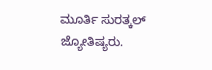ಮೂರ್ತಿ ಸುರತ್ಕಲ್ ಜ್ಯೋತಿಷ್ಯರು.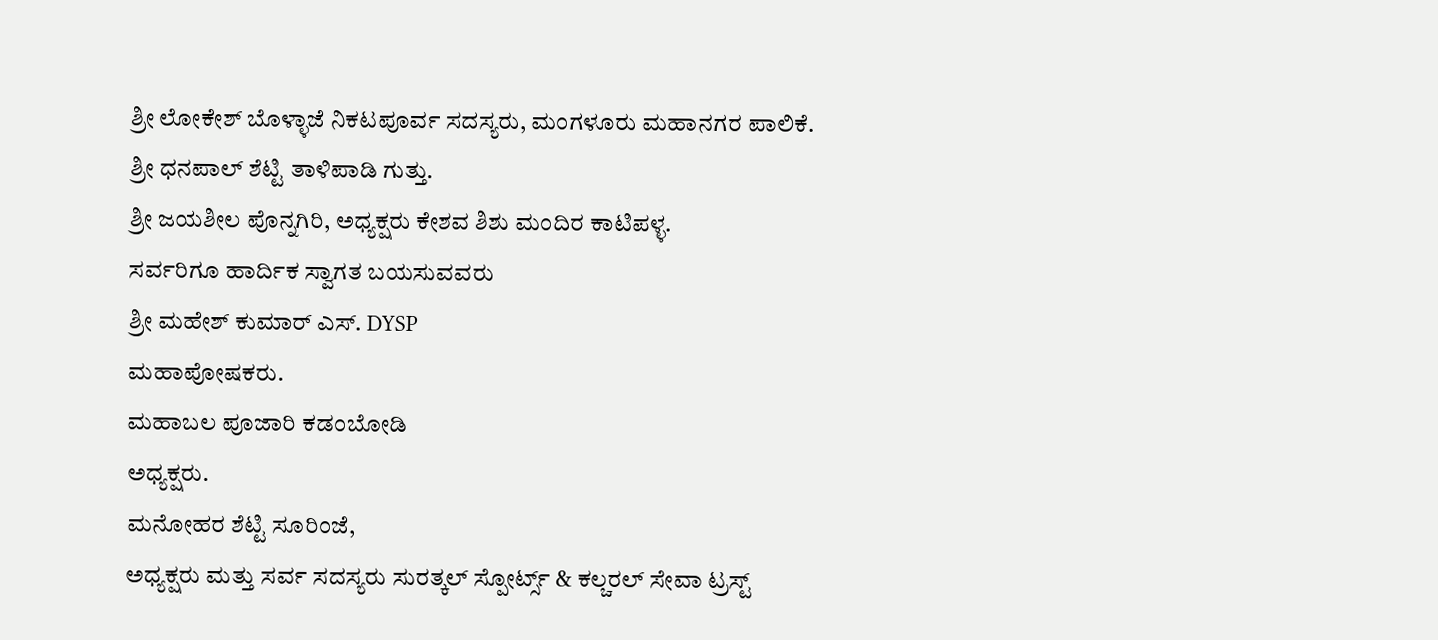ಶ್ರೀ ಲೋಕೇಶ್ ಬೊಳ್ಳಾಜೆ ನಿಕಟಪೂರ್ವ ಸದಸ್ಯರು, ಮಂಗಳೂರು ಮಹಾನಗರ ಪಾಲಿಕೆ.
ಶ್ರೀ ಧನಪಾಲ್ ಶೆಟ್ಟಿ ತಾಳಿಪಾಡಿ ಗುತ್ತು.
ಶ್ರೀ ಜಯಶೀಲ ಪೊನ್ನಗಿರಿ, ಅಧ್ಯಕ್ಷರು ಕೇಶವ ಶಿಶು ಮಂದಿರ ಕಾಟಿಪಳ್ಳ.
ಸರ್ವರಿಗೂ ಹಾರ್ದಿಕ ಸ್ವಾಗತ ಬಯಸುವವರು
ಶ್ರೀ ಮಹೇಶ್ ಕುಮಾರ್ ಎಸ್. DYSP
ಮಹಾಪೋಷಕರು.
ಮಹಾಬಲ ಪೂಜಾರಿ ಕಡಂಬೋಡಿ
ಅಧ್ಯಕ್ಷರು.
ಮನೋಹರ ಶೆಟ್ಟಿ ಸೂರಿಂಜೆ,
ಅಧ್ಯಕ್ಷರು ಮತ್ತು ಸರ್ವ ಸದಸ್ಯರು ಸುರತ್ಕಲ್ ಸ್ಪೋರ್ಟ್ಸ್ & ಕಲ್ಚರಲ್ ಸೇವಾ ಟ್ರಸ್ಟ್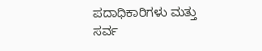ಪದಾಧಿಕಾರಿಗಳು ಮತ್ತು ಸರ್ವ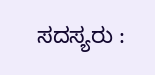ಸದಸ್ಯರು :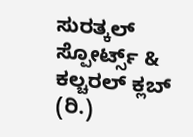ಸುರತ್ಕಲ್ ಸ್ಪೋರ್ಟ್ಸ್ & ಕಲ್ಚರಲ್ ಕ್ಲಬ್ (ರಿ.)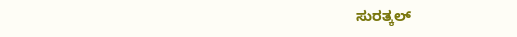ಸುರತ್ಕಲ್